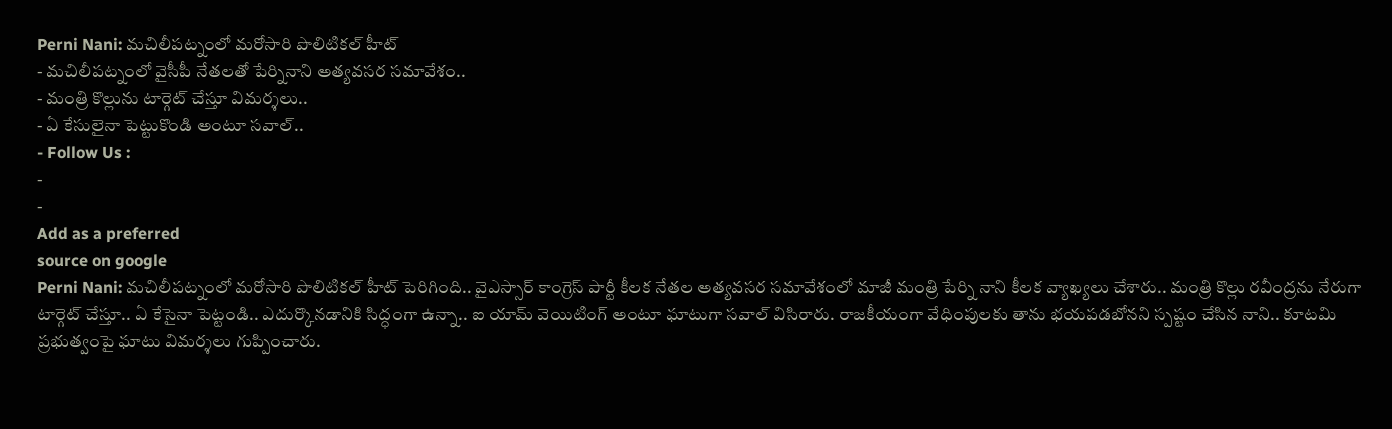Perni Nani: మచిలీపట్నంలో మరోసారి పొలిటికల్ హీట్
- మచిలీపట్నంలో వైసీపీ నేతలతో పేర్నినాని అత్యవసర సమావేశం..
- మంత్రి కొల్లును టార్గెట్ చేస్తూ విమర్శలు..
- ఏ కేసులైనా పెట్టుకొండి అంటూ సవాల్..
- Follow Us :
-
-
Add as a preferred
source on google
Perni Nani: మచిలీపట్నంలో మరోసారి పొలిటికల్ హీట్ పెరిగింది.. వైఎస్సార్ కాంగ్రెస్ పార్టీ కీలక నేతల అత్యవసర సమావేశంలో మాజీ మంత్రి పేర్ని నాని కీలక వ్యాఖ్యలు చేశారు.. మంత్రి కొల్లు రవీంద్రను నేరుగా టార్గెట్ చేస్తూ.. ఏ కేసైనా పెట్టండి.. ఎదుర్కొనడానికి సిద్ధంగా ఉన్నా.. ఐ యామ్ వెయిటింగ్ అంటూ ఘాటుగా సవాల్ విసిరారు. రాజకీయంగా వేధింపులకు తాను భయపడబోనని స్పష్టం చేసిన నాని.. కూటమి ప్రభుత్వంపై ఘాటు విమర్శలు గుప్పించారు.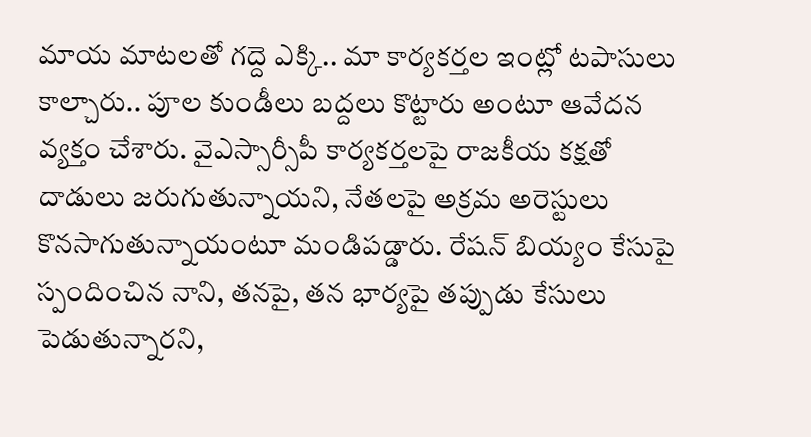మాయ మాటలతో గద్దె ఎక్కి.. మా కార్యకర్తల ఇంట్లో టపాసులు కాల్చారు.. పూల కుండీలు బద్దలు కొట్టారు అంటూ ఆవేదన వ్యక్తం చేశారు. వైఎస్సార్సీపీ కార్యకర్తలపై రాజకీయ కక్షతో దాడులు జరుగుతున్నాయని, నేతలపై అక్రమ అరెస్టులు కొనసాగుతున్నాయంటూ మండిపడ్డారు. రేషన్ బియ్యం కేసుపై స్పందించిన నాని, తనపై, తన భార్యపై తప్పుడు కేసులు పెడుతున్నారని,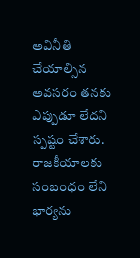అవినీతి చేయాల్సిన అవసరం తనకు ఎప్పుడూ లేదని స్పష్టం చేశారు. రాజకీయాలకు సంబంధం లేని భార్యను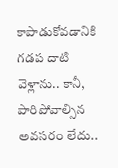కాపాడుకోవడానికి గడప దాటి వెళ్లాను.. కానీ, పారిపోవాల్సిన అవసరం లేదు..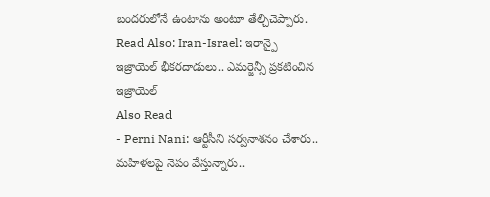బందరులోనే ఉంటాను అంటూ తేల్చిచెప్పారు.
Read Also: Iran-Israel: ఇరాన్పై ఇజ్రాయెల్ భీకరదాడులు.. ఎమర్జెన్సీ ప్రకటించిన ఇజ్రాయెల్
Also Read
- Perni Nani: ఆర్టీసీని సర్వనాశనం చేశారు.. మహిళలపై నెపం వేస్తున్నారు..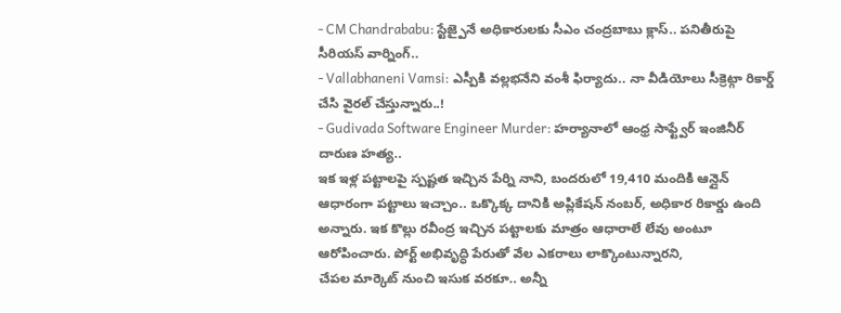- CM Chandrababu: స్టేజ్పైనే అధికారులకు సీఎం చంద్రబాబు క్లాస్.. పనితీరుపై సీరియస్ వార్నింగ్..
- Vallabhaneni Vamsi: ఎస్పీకి వల్లభనేని వంశీ ఫిర్యాదు.. నా వీడియోలు సీక్రెట్గా రికార్డ్ చేసి వైరల్ చేస్తున్నారు..!
- Gudivada Software Engineer Murder: హర్యానాలో ఆంధ్ర సాఫ్ట్వేర్ ఇంజినీర్ దారుణ హత్య..
ఇక ఇళ్ల పట్టాలపై స్పష్టత ఇచ్చిన పేర్ని నాని, బందరులో 19,410 మందికి ఆన్లైన్ ఆధారంగా పట్టాలు ఇచ్చాం.. ఒక్కొక్క దానికి అప్లికేషన్ నంబర్, అధికార రికార్డు ఉంది అన్నారు. ఇక కొల్లు రవీంద్ర ఇచ్చిన పట్టాలకు మాత్రం ఆధారాలే లేవు అంటూ ఆరోపించారు. పోర్ట్ అభివృద్ధి పేరుతో వేల ఎకరాలు లాక్కొంటున్నారని,
చేపల మార్కెట్ నుంచి ఇసుక వరకూ.. అన్నీ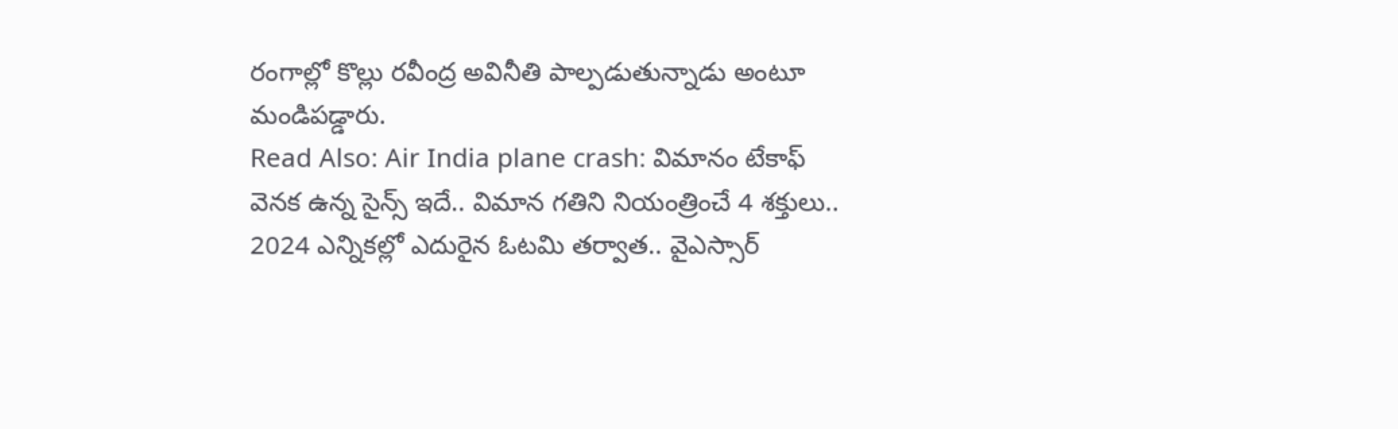రంగాల్లో కొల్లు రవీంద్ర అవినీతి పాల్పడుతున్నాడు అంటూ మండిపడ్డారు.
Read Also: Air India plane crash: విమానం టేకాఫ్ వెనక ఉన్న సైన్స్ ఇదే.. విమాన గతిని నియంత్రించే 4 శక్తులు..
2024 ఎన్నికల్లో ఎదురైన ఓటమి తర్వాత.. వైఎస్సార్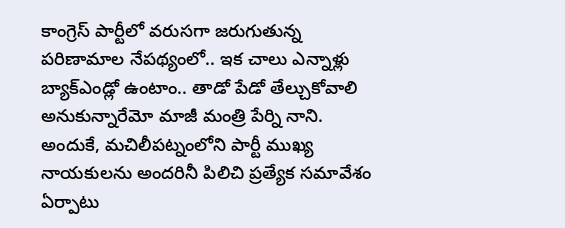కాంగ్రెస్ పార్టీలో వరుసగా జరుగుతున్న పరిణామాల నేపథ్యంలో.. ఇక చాలు ఎన్నాళ్లు బ్యాక్ఎండ్లో ఉంటాం.. తాడో పేడో తేల్చుకోవాలి అనుకున్నారేమో మాజీ మంత్రి పేర్ని నాని. అందుకే, మచిలీపట్నంలోని పార్టీ ముఖ్య నాయకులను అందరినీ పిలిచి ప్రత్యేక సమావేశం ఏర్పాటు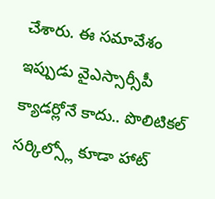చేశారు. ఈ సమావేశం ఇప్పుడు వైఎస్సార్సీపీ క్యాడర్లోనే కాదు.. పొలిటికల్ సర్కిల్స్లో కూడా హాట్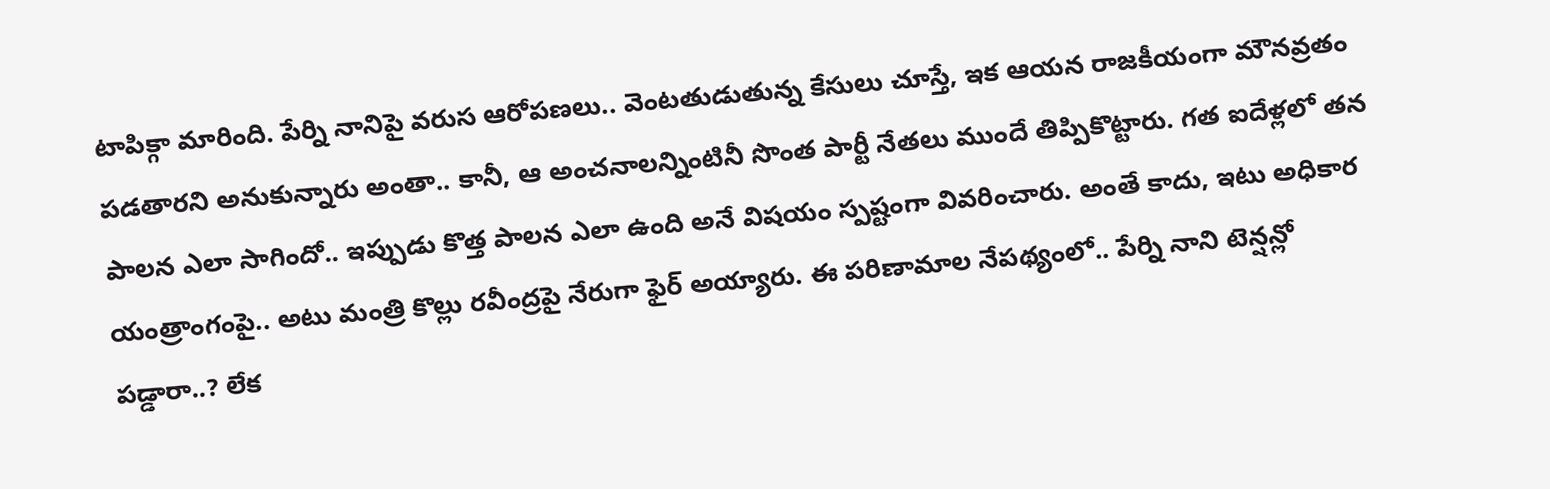టాపిక్గా మారింది. పేర్ని నానిపై వరుస ఆరోపణలు.. వెంటతుడుతున్న కేసులు చూస్తే, ఇక ఆయన రాజకీయంగా మౌనవ్రతం పడతారని అనుకున్నారు అంతా.. కానీ, ఆ అంచనాలన్నింటినీ సొంత పార్టీ నేతలు ముందే తిప్పికొట్టారు. గత ఐదేళ్లలో తన పాలన ఎలా సాగిందో.. ఇప్పుడు కొత్త పాలన ఎలా ఉంది అనే విషయం స్పష్టంగా వివరించారు. అంతే కాదు, ఇటు అధికార యంత్రాంగంపై.. అటు మంత్రి కొల్లు రవీంద్రపై నేరుగా ఫైర్ అయ్యారు. ఈ పరిణామాల నేపథ్యంలో.. పేర్ని నాని టెన్షన్లో పడ్డారా..? లేక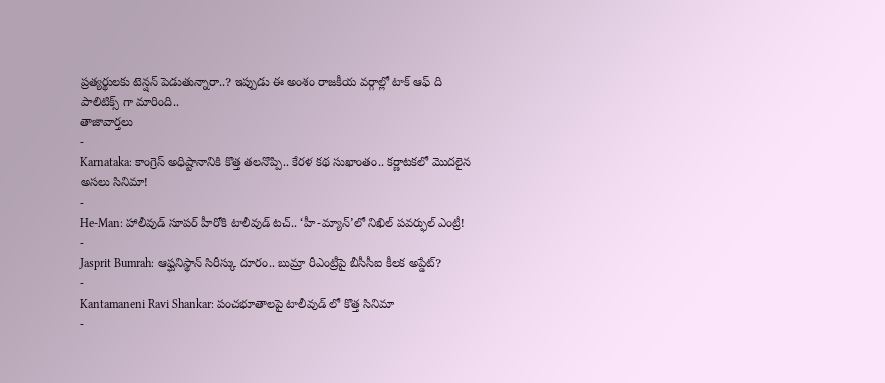ప్రత్యర్థులకు టెన్షన్ పెడుతున్నారా..? ఇప్పుడు ఈ అంశం రాజకీయ వర్గాల్లో టాక్ ఆఫ్ ది పాలిటిక్స్ గా మారింది..
తాజావార్తలు
-
Karnataka: కాంగ్రెస్ అధిష్టానానికి కొత్త తలనొప్పి.. కేరళ కథ సుఖాంతం.. కర్ణాటకలో మొదలైన అసలు సినిమా!
-
He-Man: హాలీవుడ్ సూపర్ హీరోకి టాలీవుడ్ టచ్.. ‘హీ-మ్యాన్’లో నిఖిల్ పవర్ఫుల్ ఎంట్రీ!
-
Jasprit Bumrah: ఆఫ్ఘనిస్థాన్ సిరీస్కు దూరం.. బుమ్రా రీఎంట్రీపై బీసీసీఐ కీలక అప్డేట్?
-
Kantamaneni Ravi Shankar: పంచభూతాలపై టాలీవుడ్ లో కొత్త సినిమా
-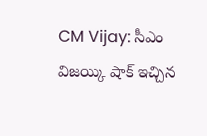CM Vijay: సీఎం విజయ్కి షాక్ ఇచ్చిన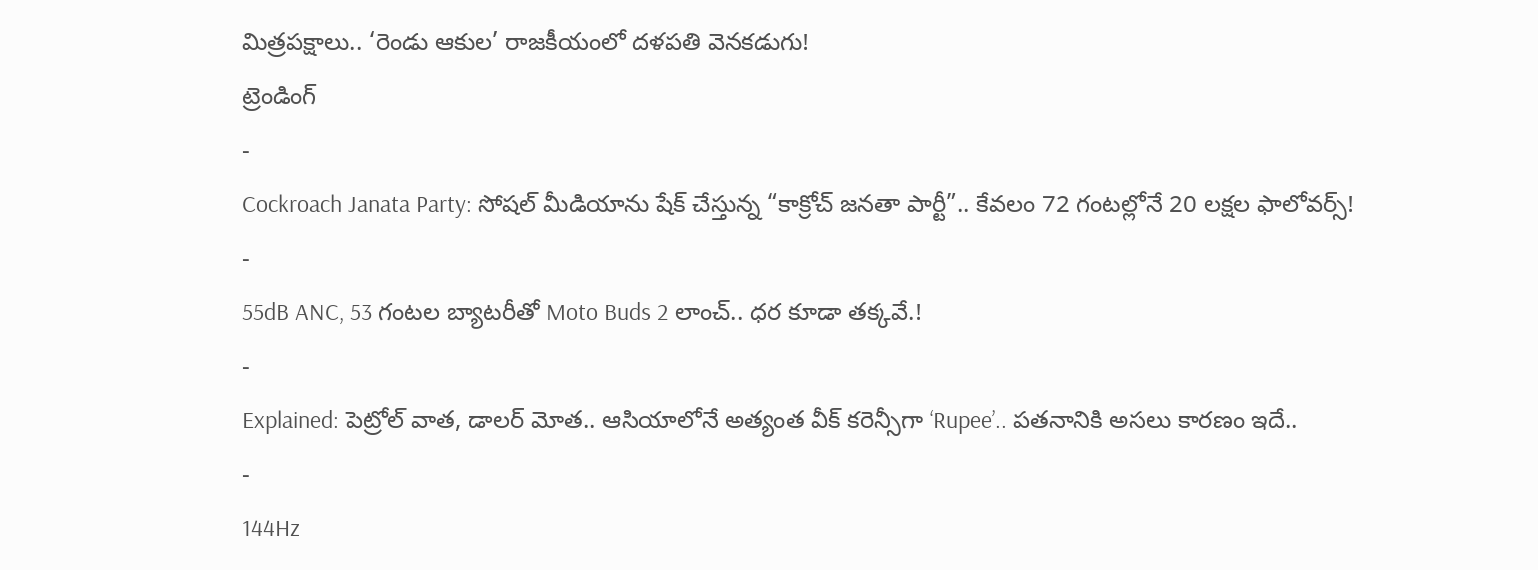మిత్రపక్షాలు.. ‘రెండు ఆకుల’ రాజకీయంలో దళపతి వెనకడుగు!
ట్రెండింగ్
-
Cockroach Janata Party: సోషల్ మీడియాను షేక్ చేస్తున్న “కాక్రోచ్ జనతా పార్టీ”.. కేవలం 72 గంటల్లోనే 20 లక్షల ఫాలోవర్స్!
-
55dB ANC, 53 గంటల బ్యాటరీతో Moto Buds 2 లాంచ్.. ధర కూడా తక్కవే.!
-
Explained: పెట్రోల్ వాత, డాలర్ మోత.. ఆసియాలోనే అత్యంత వీక్ కరెన్సీగా ‘Rupee’.. పతనానికి అసలు కారణం ఇదే..
-
144Hz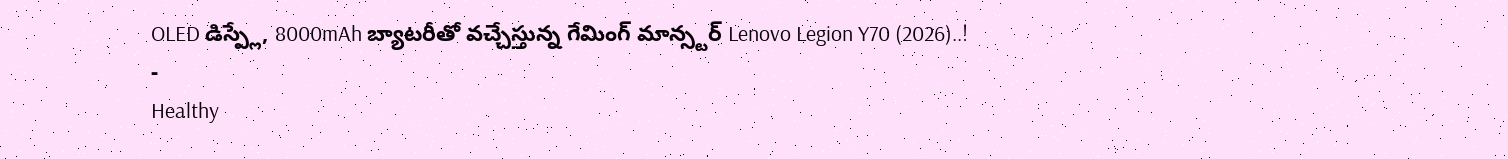OLED డిస్ప్లే, 8000mAh బ్యాటరీతో వచ్చేస్తున్న గేమింగ్ మాన్స్టర్ Lenovo Legion Y70 (2026)..!
-
Healthy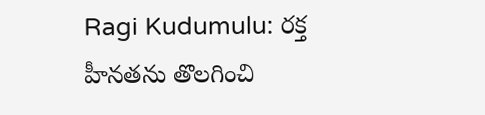Ragi Kudumulu: రక్త హీనతను తొలగించి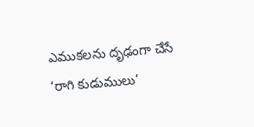ఎముకలను దృఢంగా చేసే ‘రాగి కుడుములు’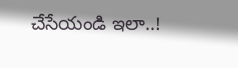చేసేయండి ఇలా..!